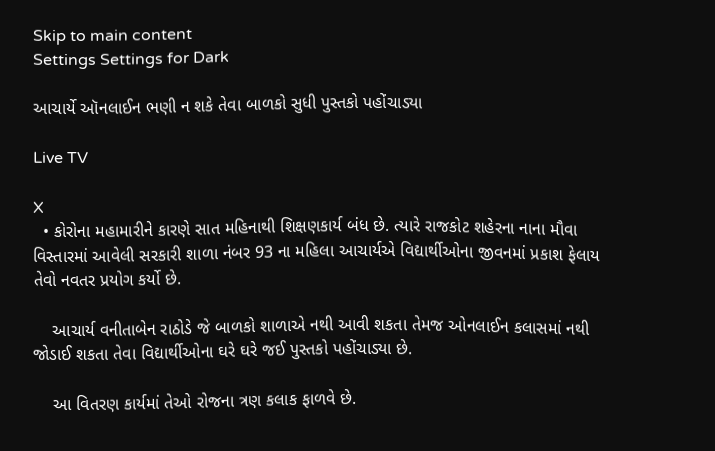Skip to main content
Settings Settings for Dark

આચાર્યે ઑનલાઈન ભણી ન શકે તેવા બાળકો સુધી પુસ્તકો પહોંચાડ્યા

Live TV

X
  • કોરોના મહામારીને કારણે સાત મહિનાથી શિક્ષણકાર્ય બંધ છે. ત્યારે રાજકોટ શહેરના નાના મૌવા વિસ્તારમાં આવેલી સરકારી શાળા નંબર 93 ના મહિલા આચાર્યએ વિદ્યાર્થીઓના જીવનમાં પ્રકાશ ફેલાય તેવો નવતર પ્રયોગ કર્યો છે.

    આચાર્ય વનીતાબેન રાઠોડે જે બાળકો શાળાએ નથી આવી શકતા તેમજ ઓનલાઈન કલાસમાં નથી જોડાઈ શકતા તેવા વિદ્યાર્થીઓના ઘરે ઘરે જઈ પુસ્તકો પહોંચાડ્યા છે.

    આ વિતરણ કાર્યમાં તેઓ રોજના ત્રણ કલાક ફાળવે છે.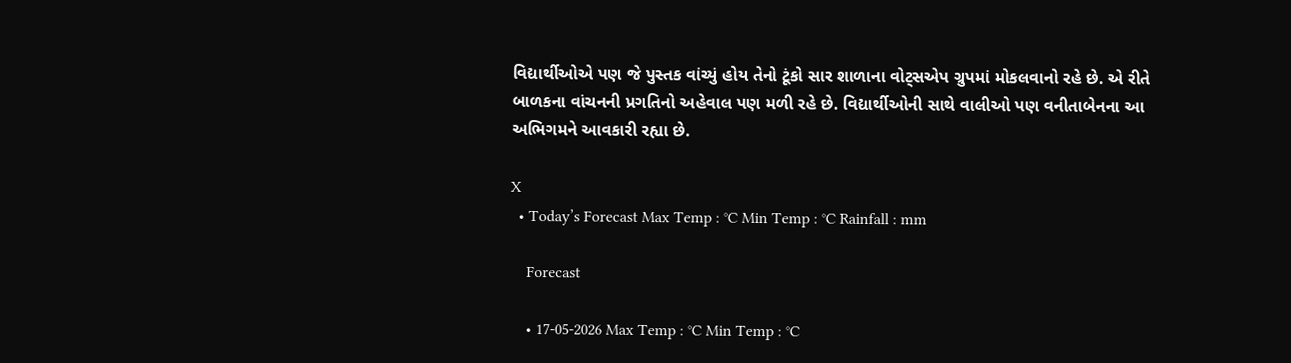વિદ્યાર્થીઓએ પણ જે પુસ્તક વાંચ્યું હોય તેનો ટૂંકો સાર શાળાના વોટ્સએપ ગ્રુપમાં મોકલવાનો રહે છે. એ રીતે બાળકના વાંચનની પ્રગતિનો અહેવાલ પણ મળી રહે છે. વિદ્યાર્થીઓની સાથે વાલીઓ પણ વનીતાબેનના આ અભિગમને આવકારી રહ્યા છે.

X
  • Today’s Forecast Max Temp : °C Min Temp : °C Rainfall : mm

    Forecast

    • 17-05-2026 Max Temp : °C Min Temp : °C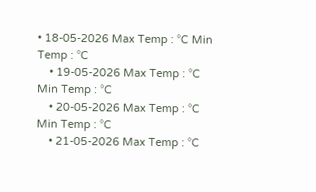• 18-05-2026 Max Temp : °C Min Temp : °C
    • 19-05-2026 Max Temp : °C Min Temp : °C
    • 20-05-2026 Max Temp : °C Min Temp : °C
    • 21-05-2026 Max Temp : °C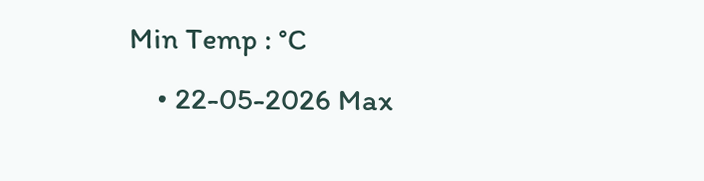Min Temp : °C
    • 22-05-2026 Max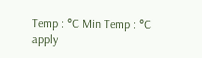Temp : °C Min Temp : °C
apply